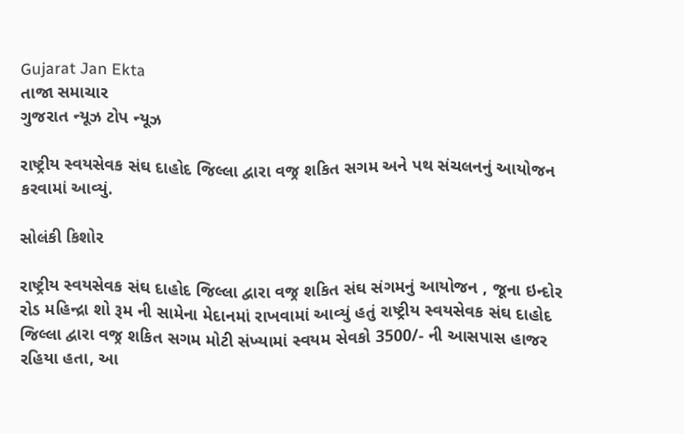Gujarat Jan Ekta
તાજા સમાચાર
ગુજરાત ન્યૂઝ ટોપ ન્યૂઝ

રાષ્ટ્રીય સ્વયસેવક સંઘ દાહોદ જિલ્લા દ્વારા વજ્ર શકિત સગમ અને પથ સંચલનનું આયોજન કરવામાં આવ્યું.

સોલંકી કિશોર

રાષ્ટ્રીય સ્વયસેવક સંઘ દાહોદ જિલ્લા દ્વારા વજ્ર શકિત સંઘ સંગમનું આયોજન , જૂના ઇન્દોર રોડ મહિન્દ્રા શો રૂમ ની સામેના મેદાનમાં રાખવામાં આવ્યું હતું રાષ્ટ્રીય સ્વયસેવક સંઘ દાહોદ જિલ્લા દ્વારા વજ્ર શકિત સગમ મોટી સંખ્યામાં સ્વયમ સેવકો 3500/- ની આસપાસ હાજર રહિયા હતા, આ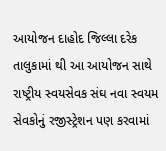આયોજન દાહોદ જિલ્લા દરેક તાલુકામાં થી આ આયોજન સાથે રાષ્ટ્રીય સ્વયસેવક સંઘ નવા સ્વયમ સેવકોનું રજીસ્ટ્રેશન પણ કરવામાં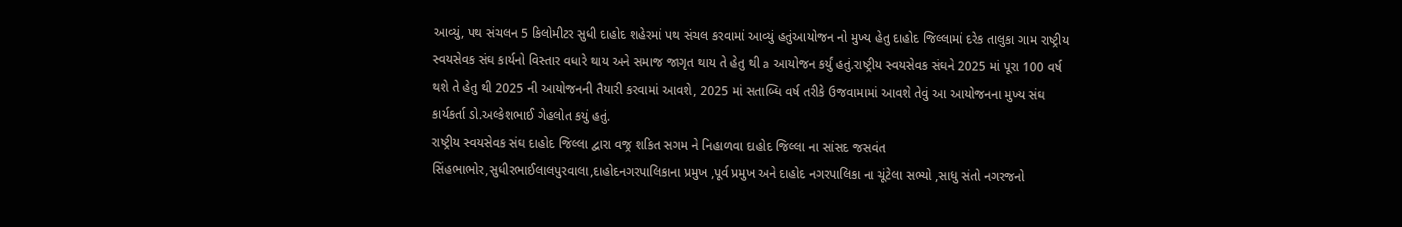આવ્યું, પથ સંચલન 5 કિલોમીટર સુધી દાહોદ શહેરમાં પથ સંચલ કરવામાં આવ્યું હતુંઆયોજન નો મુખ્ય હેતુ દાહોદ જિલ્લામાં દરેક તાલુકા ગામ રાષ્ટ્રીય સ્વયસેવક સંઘ કાર્યનો વિસ્તાર વધારે થાય અને સમાજ જાગૃત થાય તે હેતુ થી a આયોજન કર્યું હતું.રાષ્ટ્રીય સ્વયસેવક સંઘને 2025 માં પૂરા 100 વર્ષ થશે તે હેતુ થી 2025 ની આયોજનની તૈયારી કરવામાં આવશે, 2025 માં સતાબ્ધિ વર્ષ તરીકે ઉજવામામાં આવશે તેવું આ આયોજનના મુખ્ય સંઘ કાર્યકર્તા ડો.અલ્કેશભાઈ ગેહલોત કયું હતું.
રાષ્ટ્રીય સ્વયસેવક સંઘ દાહોદ જિલ્લા દ્વારા વજ્ર શકિત સગમ ને નિહાળવા દાહોદ જિલ્લા ના સાંસદ જસવંત સિંહભાભોર,સુધીરભાઈલાલપુરવાલા,દાહોદનગરપાલિકાના પ્રમુખ ,પૂર્વ પ્રમુખ અને દાહોદ નગરપાલિકા ના ચૂંટેલા સભ્યો ,સાધુ સંતો નગરજનો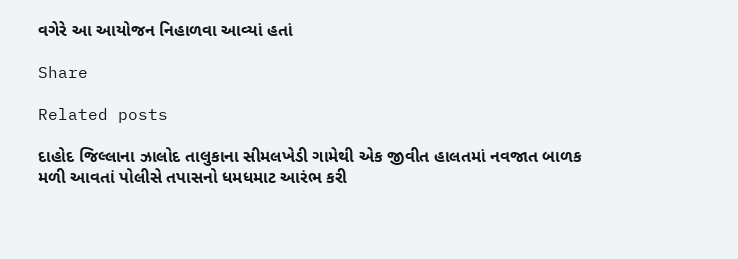વગેરે આ આયોજન નિહાળવા આવ્યાં હતાં

Share

Related posts

દાહોદ જિલ્લાના ઝાલોદ તાલુકાના સીમલખેડી ગામેથી એક જીવીત હાલતમાં નવજાત બાળક મળી આવતાં પોલીસે તપાસનો ધમધમાટ આરંભ કરી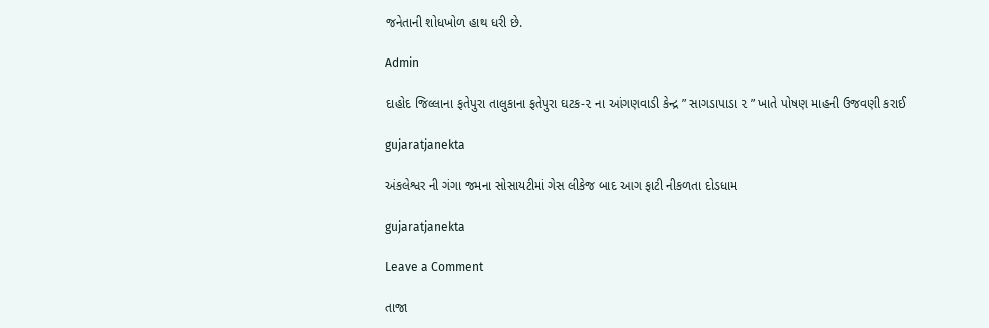જનેતાની શોધખોળ હાથ ધરી છે.

Admin

દાહોદ જિલ્લાના ફતેપુરા તાલુકાના ફતેપુરા ઘટક-૨ ના આંગણવાડી કેન્દ્ર ” સાગડાપાડા ૨ ” ખાતે પોષણ માહની ઉજવણી કરાઈ

gujaratjanekta

અંકલેશ્વર ની ગંગા જમના સોસાયટીમાં ગેસ લીકેજ બાદ આગ ફાટી નીકળતા દોડધામ

gujaratjanekta

Leave a Comment

તાજા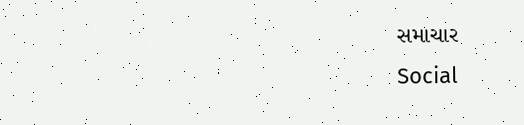સમાચાર
Social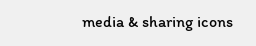media & sharing icons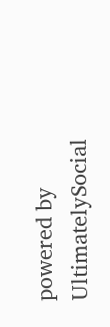powered by UltimatelySocial